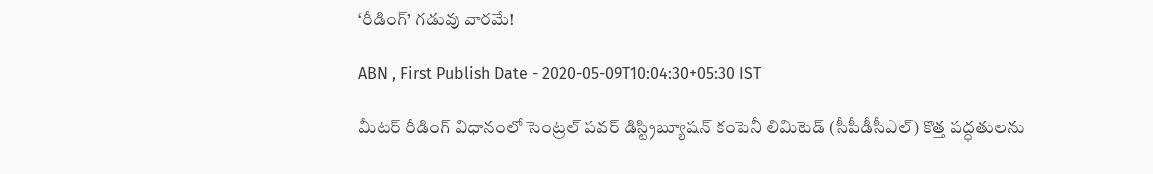‘రీడింగ్‌’ గడువు వారమే!

ABN , First Publish Date - 2020-05-09T10:04:30+05:30 IST

మీటర్‌ రీడింగ్‌ విధానంలో సెంట్రల్‌ పవర్‌ డిస్ట్రిబ్యూషన్‌ కంపెనీ లిమిటెడ్‌ (సీపీడీసీఎల్‌) కొత్త పద్ధతులను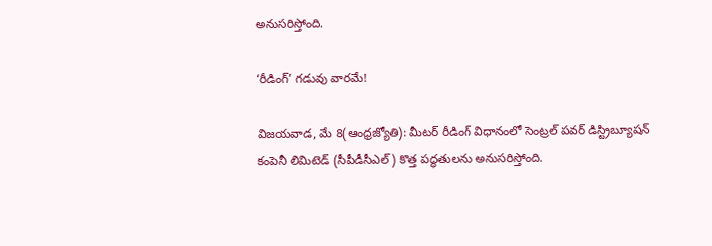అనుసరిస్తోంది.

‘రీడింగ్‌’ గడువు వారమే!

విజయవాడ, మే 8(ఆంధ్రజ్యోతి): మీటర్‌ రీడింగ్‌ విధానంలో సెంట్రల్‌ పవర్‌ డిస్ట్రిబ్యూషన్‌ కంపెనీ లిమిటెడ్‌ (సీపీడీసీఎల్‌) కొత్త పద్ధతులను అనుసరిస్తోంది.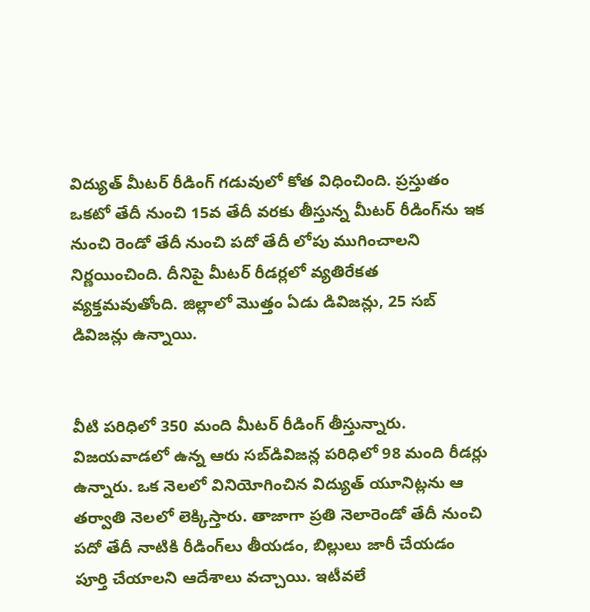విద్యుత్‌ మీటర్‌ రీడింగ్‌ గడువులో కోత విధించింది. ప్రస్తుతం ఒకటో తేదీ నుంచి 15వ తేదీ వరకు తీస్తున్న మీటర్‌ రీడింగ్‌ను ఇక నుంచి రెండో తేదీ నుంచి పదో తేదీ లోపు ముగించాలని నిర్ణయించింది. దీనిపై మీటర్‌ రీడర్లలో వ్యతిరేకత వ్యక్తమవుతోంది. జిల్లాలో మొత్తం ఏడు డివిజన్లు, 25 సబ్‌ డివిజన్లు ఉన్నాయి.


వీటి పరిధిలో 350 మంది మీటర్‌ రీడింగ్‌ తీస్తున్నారు. విజయవాడలో ఉన్న ఆరు సబ్‌డివిజన్ల పరిధిలో 98 మంది రీడర్లు ఉన్నారు. ఒక నెలలో వినియోగించిన విద్యుత్‌ యూనిట్లను ఆ తర్వాతి నెలలో లెక్కిస్తారు. తాజాగా ప్రతి నెలారెండో తేదీ నుంచి పదో తేదీ నాటికి రీడింగ్‌లు తీయడం, బిల్లులు జారీ చేయడం పూర్తి చేయాలని ఆదేశాలు వచ్చాయి. ఇటీవలే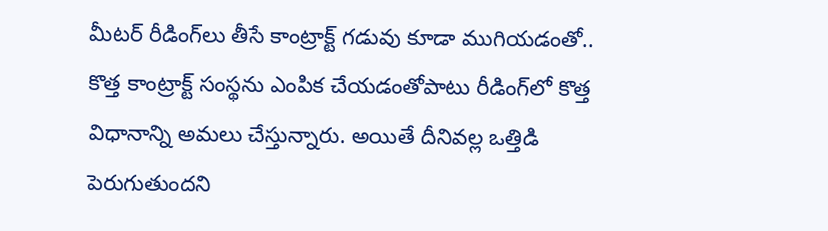మీటర్‌ రీడింగ్‌లు తీసే కాంట్రాక్ట్‌ గడువు కూడా ముగియడంతో.. కొత్త కాంట్రాక్ట్‌ సంస్థను ఎంపిక చేయడంతోపాటు రీడింగ్‌లో కొత్త విధానాన్ని అమలు చేస్తున్నారు. అయితే దీనివల్ల ఒత్తిడి పెరుగుతుందని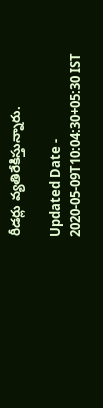రీడర్లు వ్యతిరేకిస్తున్నారు.

Updated Date - 2020-05-09T10:04:30+05:30 IST